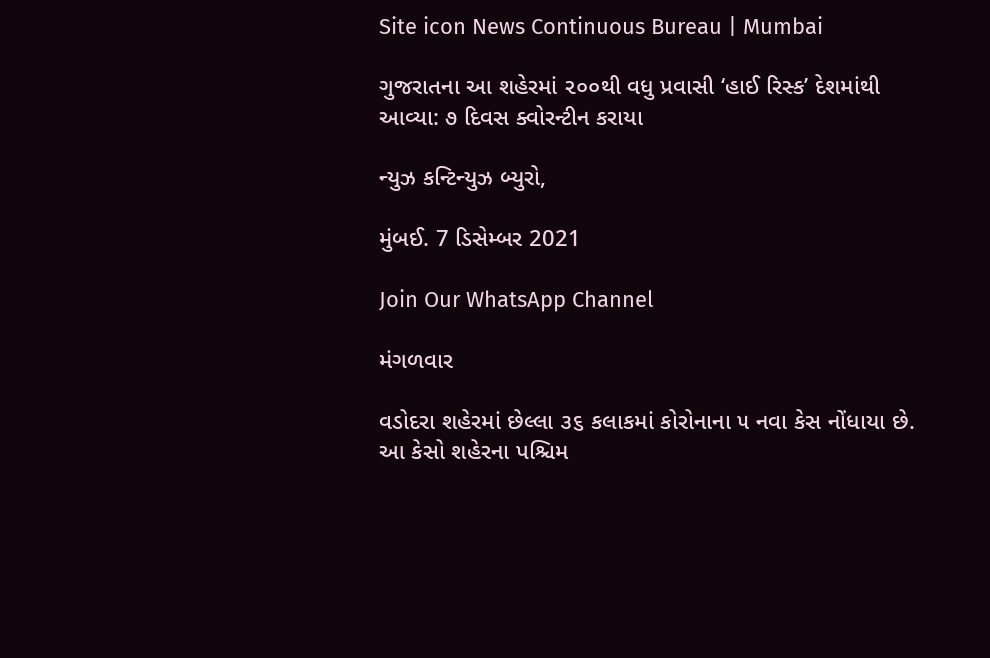Site icon News Continuous Bureau | Mumbai

ગુજરાતના આ શહેરમાં ૨૦૦થી વધુ પ્રવાસી ‘હાઈ રિસ્ક’ દેશમાંથી આવ્યા: ૭ દિવસ ક્વોરન્ટીન કરાયા

ન્યુઝ કન્ટિન્યુઝ બ્યુરો,

મુંબઈ. 7 ડિસેમ્બર 2021

Join Our WhatsApp Channel

મંગળવાર

વડોદરા શહેરમાં છેલ્લા ૩૬ કલાકમાં કોરોનાના ૫ નવા કેસ નોંધાયા છે. આ કેસો શહેરના પશ્ચિમ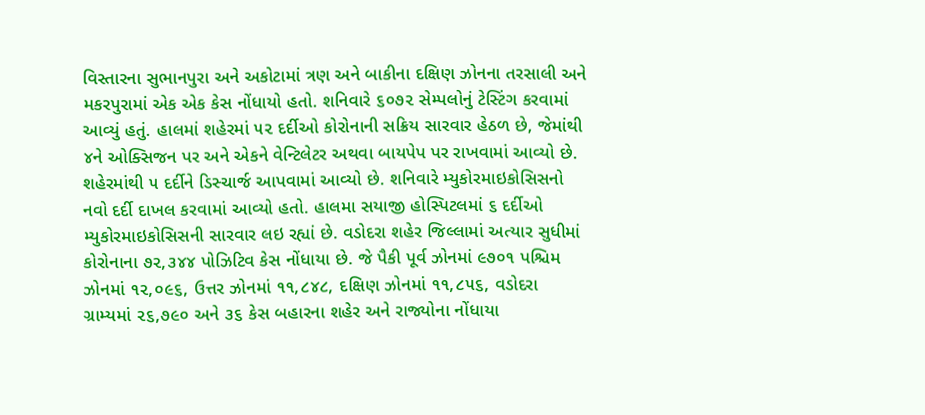વિસ્તારના સુભાનપુરા અને અકોટામાં ત્રણ અને બાકીના દક્ષિણ ઝોનના તરસાલી અને મકરપુરામાં એક એક કેસ નોંધાયો હતો. શનિવારે ૬૦૭૨ સેમ્પલોનું ટેસ્ટિંગ કરવામાં આવ્યું હતું. હાલમાં શહેરમાં ૫૨ દર્દીઓ કોરોનાની સક્રિય સારવાર હેઠળ છે, જેમાંથી ૪ને ઓક્સિજન પર અને એકને વેન્ટિલેટર અથવા બાયપેપ પર રાખવામાં આવ્યો છે. શહેરમાંથી ૫ દર્દીને ડિસ્ચાર્જ આપવામાં આવ્યો છે. શનિવારે મ્યુકોરમાઇકોસિસનો નવો દર્દી દાખલ કરવામાં આવ્યો હતો. હાલમા સયાજી હોસ્પિટલમાં ૬ દર્દીઓ મ્યુકોરમાઇકોસિસની સારવાર લઇ રહ્યાં છે. વડોદરા શહેર જિલ્લામાં અત્યાર સુધીમાં કોરોનાના ૭૨,૩૪૪ પોઝિટિવ કેસ નોંધાયા છે. જે પૈકી પૂર્વ ઝોનમાં ૯૭૦૧ પશ્ચિમ ઝોનમાં ૧૨,૦૯૬, ઉત્તર ઝોનમાં ૧૧,૮૪૮, દક્ષિણ ઝોનમાં ૧૧,૮૫૬, વડોદરા ગ્રામ્યમાં ૨૬,૭૯૦ અને ૩૬ કેસ બહારના શહેર અને રાજ્યોના નોંધાયા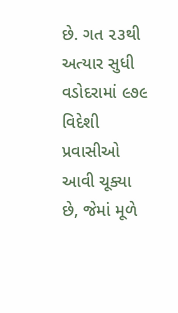છે. ગત ૨૩થી અત્યાર સુધી વડોદરામાં ૯૭૯ વિદેશી પ્રવાસીઓ આવી ચૂક્યા છે, જેમાં મૂળે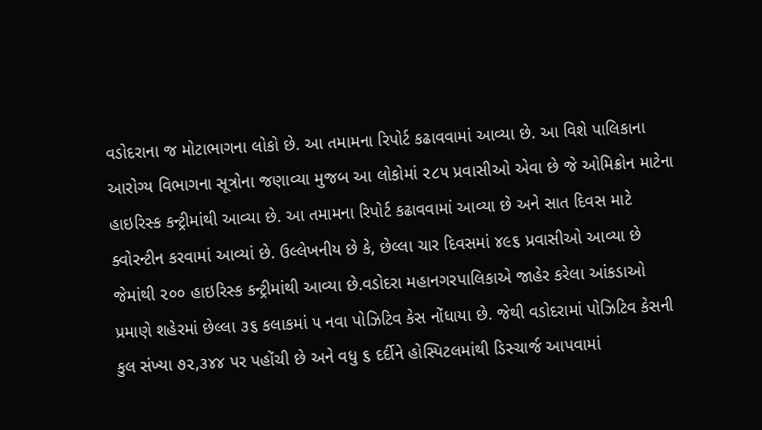વડોદરાના જ મોટાભાગના લોકો છે. આ તમામના રિપોર્ટ કઢાવવામાં આવ્યા છે. આ વિશે પાલિકાના આરોગ્ય વિભાગના સૂત્રોના જણાવ્યા મુજબ આ લોકોમાં ૨૮૫ પ્રવાસીઓ એવા છે જે ઓમિક્રોન માટેના હાઇરિસ્ક કન્ટ્રીમાંથી આવ્યા છે. આ તમામના રિપોર્ટ કઢાવવામાં આવ્યા છે અને સાત દિવસ માટે ક્વોરન્ટીન કરવામાં આવ્યાં છે. ઉલ્લેખનીય છે કે, છેલ્લા ચાર દિવસમાં ૪૯૬ પ્રવાસીઓ આવ્યા છે જેમાંથી ૨૦૦ હાઇરિસ્ક કન્ટ્રીમાંથી આવ્યા છે.વડોદરા મહાનગરપાલિકાએ જાહેર કરેલા આંકડાઓ પ્રમાણે શહેરમાં છેલ્લા ૩૬ કલાકમાં ૫ નવા પોઝિટિવ કેસ નોંધાયા છે. જેથી વડોદરામાં પોઝિટિવ કેસની કુલ સંખ્યા ૭૨,૩૪૪ પર પહોંચી છે અને વધુ ૬ દર્દીને હોસ્પિટલમાંથી ડિસ્ચાર્જ આપવામાં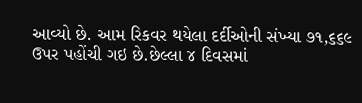આવ્યો છે. આમ રિકવર થયેલા દર્દીઓની સંખ્યા ૭૧,૬૬૯ ઉપર પહોંચી ગઇ છે.છેલ્લા ૪ દિવસમાં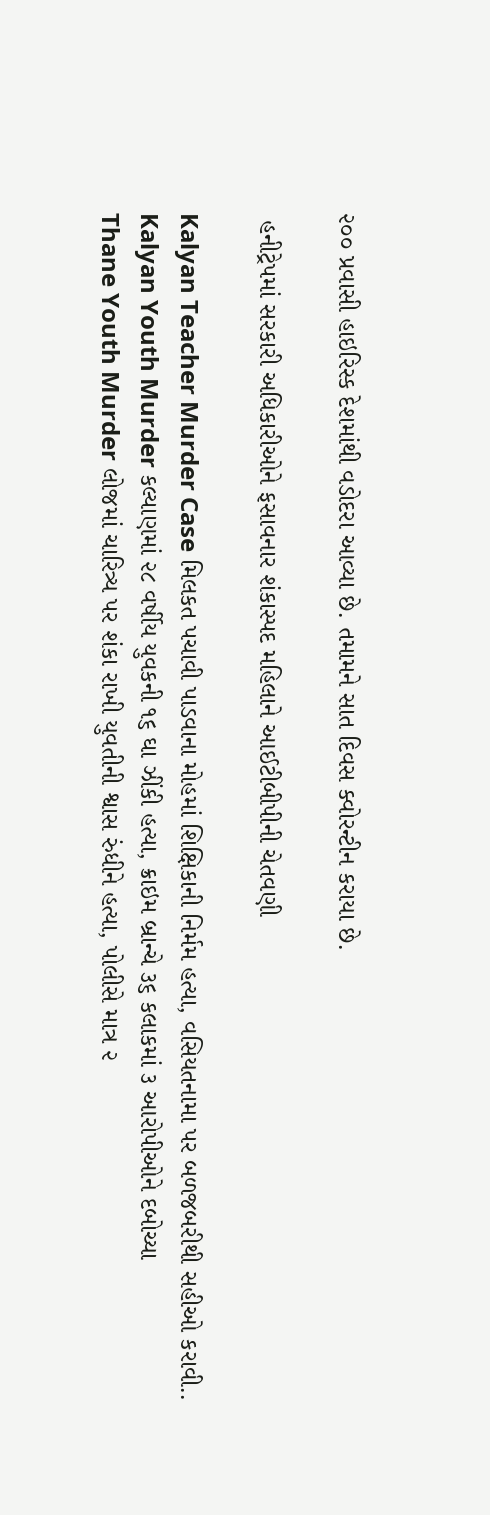૨૦૦ પ્રવાસી હાઇરિસ્ક દેશમાંથી વડોદરા આવ્યા છે. તમામને સાત દિવસ ક્વોરન્ટીન કરાયા છે.

 હનીટ્રેપમાં સરકારી અધિકારીઓને ફસાવનાર શંકાસ્પદ મહિલાને આઈટીબીપીની ચેતવણી

Kalyan Teacher Murder Case મિલકત પચાવી પાડવાના મોહમાં શિક્ષિકાની નિર્મમ હત્યા, વસિયતનામા પર બળજબરીથી સહીઓ કરાવી..
Kalyan Youth Murder કલ્યાણમાં ૨૮ વર્ષીય યુવકની ૧૬ ઘા ઝીંકી હત્યા, ક્રાઇમ બ્રાન્ચે ૩૬ કલાકમાં ૩ આરોપીઓને દબોચ્યા
Thane Youth Murder લોજમાં ચારિત્ર્ય પર શંકા રાખી યુવતીની શ્વાસ રુંધીને હત્યા, પોલીસે માત્ર ૨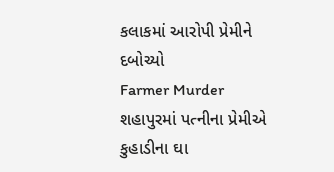કલાકમાં આરોપી પ્રેમીને દબોચ્યો
Farmer Murder શહાપુરમાં પત્નીના પ્રેમીએ કુહાડીના ઘા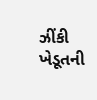ઝીંકી ખેડૂતની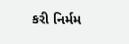કરી નિર્મમ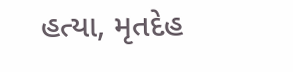હત્યા, મૃતદેહ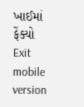ખાઈમાં ફેંક્યો
Exit mobile version